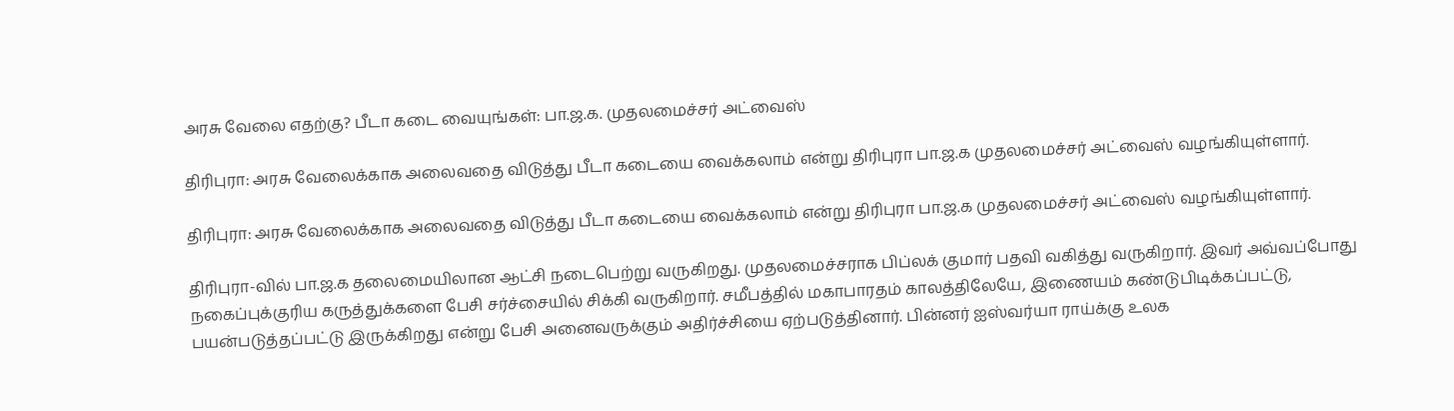அரசு வேலை எதற்கு? பீடா கடை வையுங்கள்: பா.ஜ.க. முதலமைச்சர் அட்வைஸ்

திரிபுரா: அரசு வேலைக்காக அலைவதை விடுத்து பீடா கடையை வைக்கலாம் என்று திரிபுரா பா.ஜ.க முதலமைச்சர் அட்வைஸ் வழங்கியுள்ளார்.

திரிபுரா: அரசு வேலைக்காக அலைவதை விடுத்து பீடா கடையை வைக்கலாம் என்று திரிபுரா பா.ஜ.க முதலமைச்சர் அட்வைஸ் வழங்கியுள்ளார்.

திரிபுரா-வில் பா.ஜ.க தலைமையிலான ஆட்சி நடைபெற்று வருகிறது. முதலமைச்சராக பிப்லக் குமார் பதவி வகித்து வருகிறார். இவர் அவ்வப்போது நகைப்புக்குரிய கருத்துக்களை பேசி சர்ச்சையில் சிக்கி வருகிறார். சமீபத்தில் மகாபாரதம் காலத்திலேயே, இணையம் கண்டுபிடிக்கப்பட்டு, பயன்படுத்தப்பட்டு இருக்கிறது என்று பேசி அனைவருக்கும் அதிர்ச்சியை ஏற்படுத்தினார். பின்னர் ஐஸ்வர்யா ராய்க்கு உலக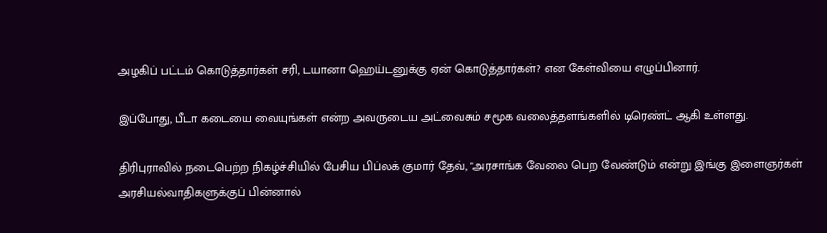அழகிப் பட்டம் கொடுத்தார்கள் சரி, டயானா ஹெய்டனுக்கு ஏன் கொடுத்தார்கள்? என கேள்வியை எழுப்பினார்.

இப்போது, பீடா கடையை வையுங்கள் என்ற அவருடைய அட்வைசும் சமூக வலைத்தளங்களில் டிரெண்ட் ஆகி உள்ளது.

திரிபுராவில் நடைபெற்ற நிகழ்ச்சியில் பேசிய பிப்லக் குமார் தேவ், "அரசாங்க வேலை பெற வேண்டும் என்று இங்கு இளைஞர்கள் அரசியல்வாதிகளுக்குப் பின்னால்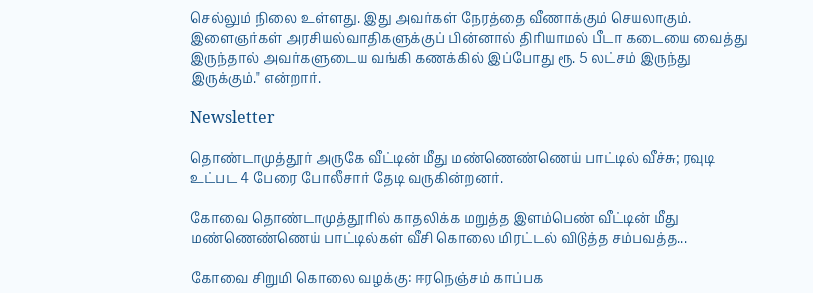செல்லும் நிலை உள்ளது. இது அவர்கள் நேரத்தை வீணாக்கும் செயலாகும். இளைஞர்கள் அரசியல்வாதிகளுக்குப் பின்னால் திரியாமல் பீடா கடையை வைத்து இருந்தால் அவர்களுடைய வங்கி கணக்கில் இப்போது ரூ. 5 லட்சம் இருந்து இருக்கும்." என்றார்.

Newsletter

தொண்டாமுத்தூர் அருகே வீட்டின் மீது மண்ணெண்ணெய் பாட்டில் வீச்சு; ரவுடி உட்பட 4 பேரை போலீசார் தேடி வருகின்றனர்.

கோவை தொண்டாமுத்தூரில் காதலிக்க மறுத்த இளம்பெண் வீட்டின் மீது மண்ணெண்ணெய் பாட்டில்கள் வீசி கொலை மிரட்டல் விடுத்த சம்பவத்த...

கோவை சிறுமி கொலை வழக்கு: ஈரநெஞ்சம் காப்பக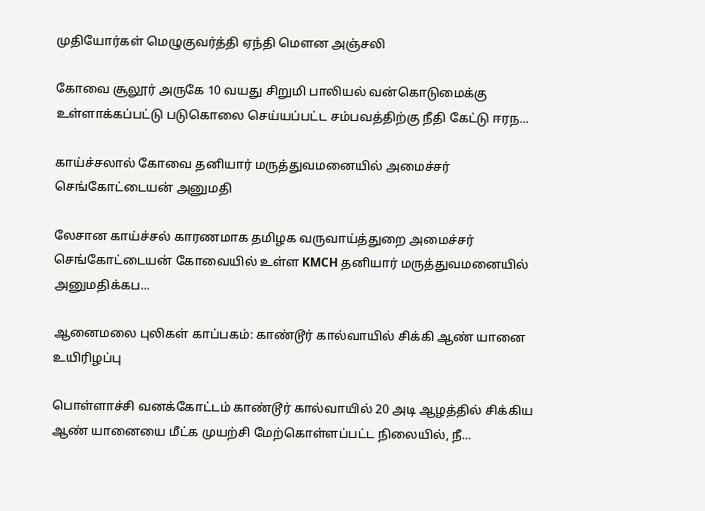முதியோர்கள் மெழுகுவர்த்தி ஏந்தி மௌன அஞ்சலி

கோவை சூலூர் அருகே 10 வயது சிறுமி பாலியல் வன்கொடுமைக்கு உள்ளாக்கப்பட்டு படுகொலை செய்யப்பட்ட சம்பவத்திற்கு நீதி கேட்டு ஈரந...

காய்ச்சலால் கோவை தனியார் மருத்துவமனையில் அமைச்சர் செங்கோட்டையன் அனுமதி

லேசான காய்ச்சல் காரணமாக தமிழக வருவாய்த்துறை அமைச்சர் செங்கோட்டையன் கோவையில் உள்ள KMCH தனியார் மருத்துவமனையில் அனுமதிக்கப...

ஆனைமலை புலிகள் காப்பகம்: காண்டூர் கால்வாயில் சிக்கி ஆண் யானை உயிரிழப்பு

பொள்ளாச்சி வனக்கோட்டம் காண்டூர் கால்வாயில் 20 அடி ஆழத்தில் சிக்கிய ஆண் யானையை மீட்க முயற்சி மேற்கொள்ளப்பட்ட நிலையில், நீ...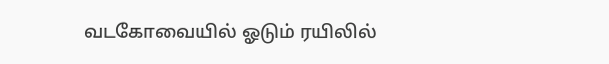வடகோவையில் ஓடும் ரயிலில்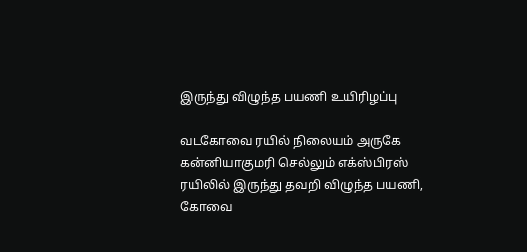இருந்து விழுந்த பயணி உயிரிழப்பு

வடகோவை ரயில் நிலையம் அருகே கன்னியாகுமரி செல்லும் எக்ஸ்பிரஸ் ரயிலில் இருந்து தவறி விழுந்த பயணி, கோவை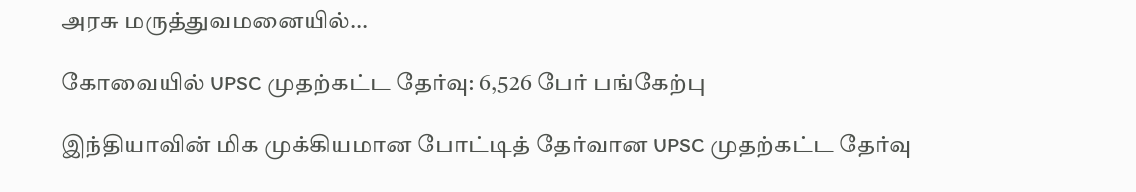அரசு மருத்துவமனையில்...

கோவையில் UPSC முதற்கட்ட தேர்வு: 6,526 பேர் பங்கேற்பு

இந்தியாவின் மிக முக்கியமான போட்டித் தேர்வான UPSC முதற்கட்ட தேர்வு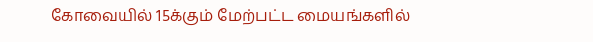கோவையில் 15க்கும் மேற்பட்ட மையங்களில்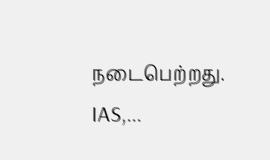நடைபெற்றது. IAS,...